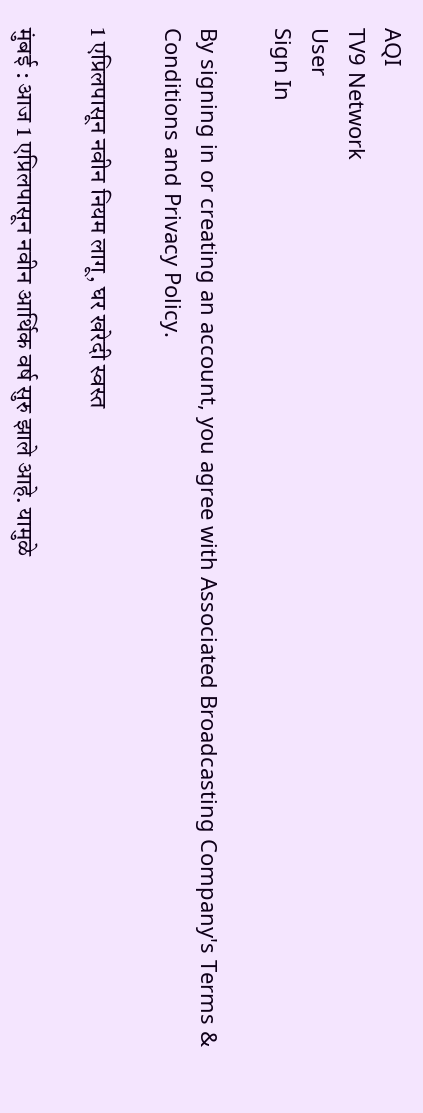AQI
TV9 Network
User
Sign In

By signing in or creating an account, you agree with Associated Broadcasting Company's Terms & Conditions and Privacy Policy.

1 एप्रिलपासून नवीन नियम लागू, घर खरेदी स्वस्त

मुंबई : आज 1 एप्रिलपासून नवीन आर्थिक वर्ष सुरु झाले आहे. यामुळे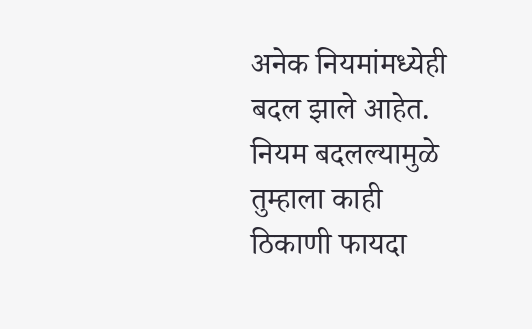अनेक नियमांमध्येही बदल झाले आहेत. नियम बदलल्यामुळे तुम्हाला काही ठिकाणी फायदा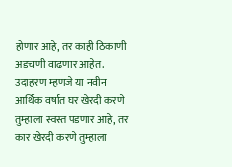होणार आहे, तर काही ठिकाणी अडचणी वाढणार आहेत. उदाहरण म्हणजे या नवीन आर्थिक वर्षात घर खेरदी करणे तुम्हाला स्वस्त पडणार आहे, तर कार खेरदी करणे तुम्हाला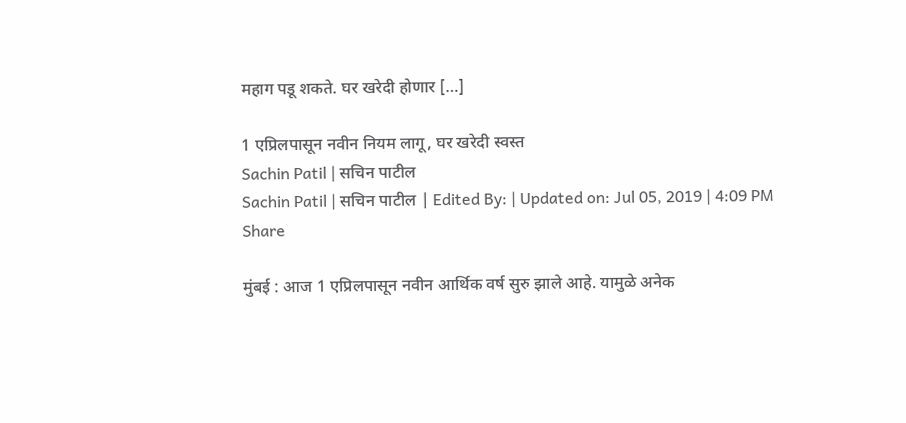महाग पडू शकते. घर खरेदी होणार […]

1 एप्रिलपासून नवीन नियम लागू, घर खरेदी स्वस्त
Sachin Patil | सचिन पाटील
Sachin Patil | सचिन पाटील | Edited By: | Updated on: Jul 05, 2019 | 4:09 PM
Share

मुंबई : आज 1 एप्रिलपासून नवीन आर्थिक वर्ष सुरु झाले आहे. यामुळे अनेक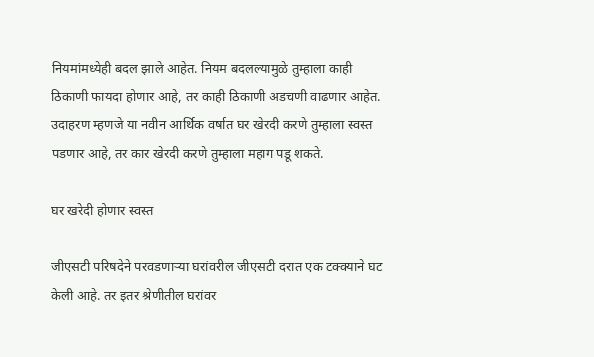नियमांमध्येही बदल झाले आहेत. नियम बदलल्यामुळे तुम्हाला काही ठिकाणी फायदा होणार आहे, तर काही ठिकाणी अडचणी वाढणार आहेत. उदाहरण म्हणजे या नवीन आर्थिक वर्षात घर खेरदी करणे तुम्हाला स्वस्त पडणार आहे, तर कार खेरदी करणे तुम्हाला महाग पडू शकते.

घर खरेदी होणार स्वस्त

जीएसटी परिषदेने परवडणाऱ्या घरांवरील जीएसटी दरात एक टक्क्याने घट केली आहे. तर इतर श्रेणीतील घरांवर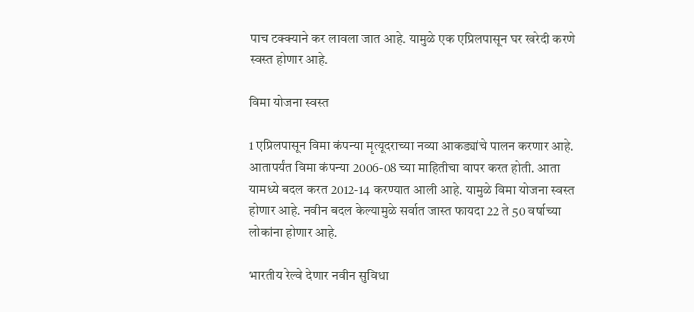पाच टक्क्याने कर लावला जात आहे. यामुळे एक एप्रिलपासून घर खरेदी करणे स्वस्त होणार आहे.

विमा योजना स्वस्त

1 एप्रिलपासून विमा कंपन्या मृत्यूदराच्या नव्या आकड्यांचे पालन करणार आहे. आतापर्यंत विमा कंपन्या 2006-08 च्या माहितीचा वापर करत होती. आता यामध्ये बदल करत 2012-14 करण्यात आली आहे. यामुळे विमा योजना स्वस्त होणार आहे. नवीन बदल केल्यामुळे सर्वात जास्त फायदा 22 ते 50 वर्षाच्या लोकांना होणार आहे.

भारतीय रेल्वे देणार नवीन सुविधा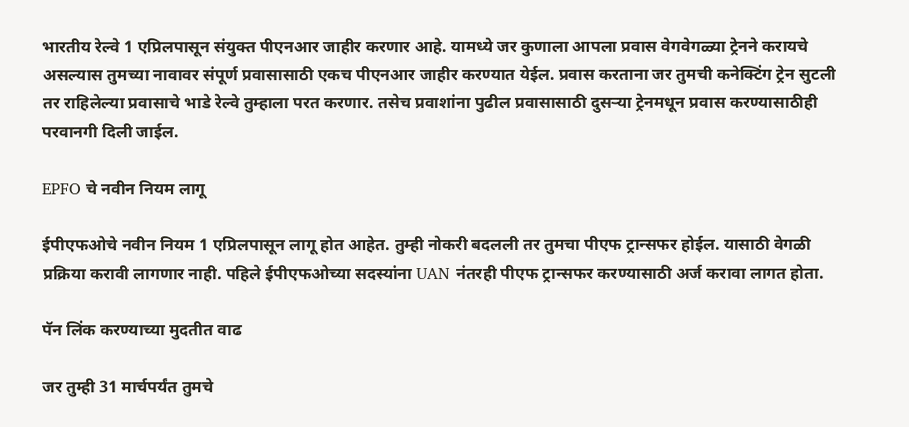भारतीय रेल्वे 1 एप्रिलपासून संयुक्त पीएनआर जाहीर करणार आहे. यामध्ये जर कुणाला आपला प्रवास वेगवेगळ्या ट्रेनने करायचे असल्यास तुमच्या नावावर संपूर्ण प्रवासासाठी एकच पीएनआर जाहीर करण्यात येईल. प्रवास करताना जर तुमची कनेक्टिंग ट्रेन सुटली तर राहिलेल्या प्रवासाचे भाडे रेल्वे तुम्हाला परत करणार. तसेच प्रवाशांना पुढील प्रवासासाठी दुसऱ्या ट्रेनमधून प्रवास करण्यासाठीही परवानगी दिली जाईल.

EPFO चे नवीन नियम लागू

ईपीएफओचे नवीन नियम 1 एप्रिलपासून लागू होत आहेत. तुम्ही नोकरी बदलली तर तुमचा पीएफ ट्रान्सफर होईल. यासाठी वेगळी प्रक्रिया करावी लागणार नाही. पहिले ईपीएफओच्या सदस्यांना UAN नंतरही पीएफ ट्रान्सफर करण्यासाठी अर्ज करावा लागत होता.

पॅन लिंक करण्याच्या मुदतीत वाढ

जर तुम्ही 31 मार्चपर्यंत तुमचे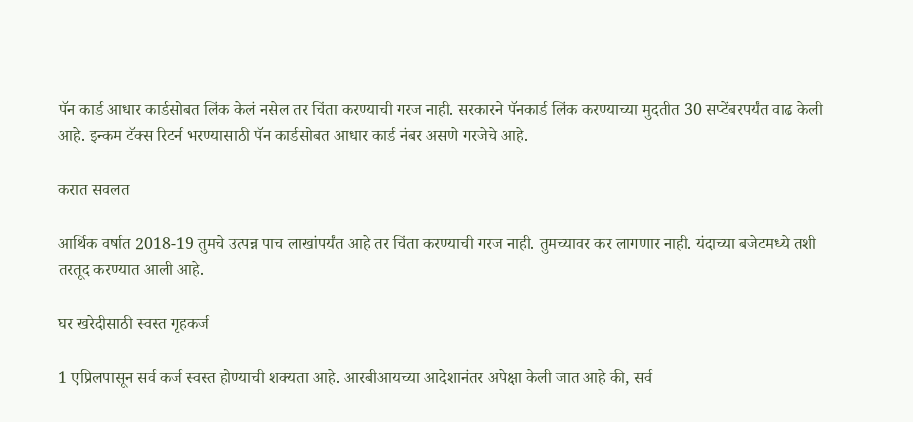पॅन कार्ड आधार कार्डसोबत लिंक केलं नसेल तर चिंता करण्याची गरज नाही. सरकारने पॅनकार्ड लिंक करण्याच्या मुदतीत 30 सप्टेंबरपर्यंत वाढ केली आहे. इन्कम टॅक्स रिटर्न भरण्यासाठी पॅन कार्डसोबत आधार कार्ड नंबर असणे गरजेचे आहे.

करात सवलत

आर्थिक वर्षात 2018-19 तुमचे उत्पन्न पाच लाखांपर्यंत आहे तर चिंता करण्याची गरज नाही. तुमच्यावर कर लागणार नाही. यंदाच्या बजेटमध्ये तशी तरतूद करण्यात आली आहे.

घर खरेदीसाठी स्वस्त गृहकर्ज

1 एप्रिलपासून सर्व कर्ज स्वस्त होण्याची शक्यता आहे. आरबीआयच्या आदेशानंतर अपेक्षा केली जात आहे की, सर्व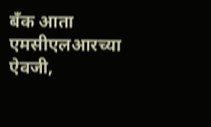बँक आता एमसीएलआरच्या ऐवजी,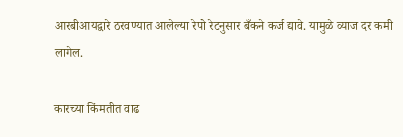आरबीआयद्वारे ठरवण्यात आलेल्या रेपो रेटनुसार बँकने कर्ज द्यावे. यामुळे व्याज दर कमी लागेल.

कारच्या किंमतीत वाढ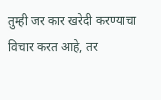तुम्ही जर कार खरेदी करण्याचा विचार करत आहे, तर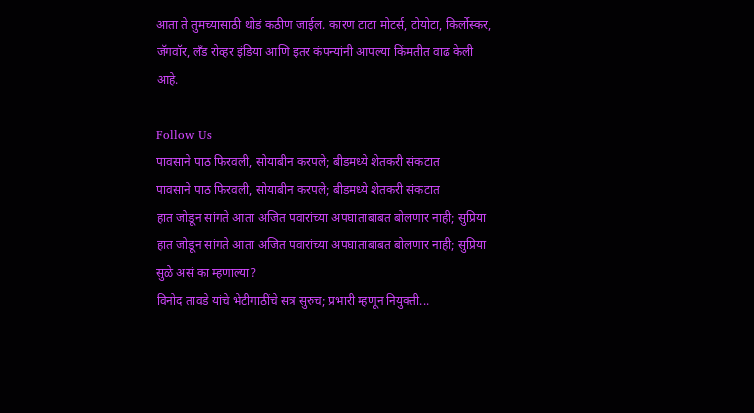आता ते तुमच्यासाठी थोडं कठीण जाईल. कारण टाटा मोटर्स, टोयोटा, किर्लोस्कर, जॅगवॉर, लँड रोव्हर इंडिया आणि इतर कंपन्यांनी आपल्या किंमतीत वाढ केली आहे.

Follow Us
पावसाने पाठ फिरवली, सोयाबीन करपले; बीडमध्ये शेतकरी संकटात
पावसाने पाठ फिरवली, सोयाबीन करपले; बीडमध्ये शेतकरी संकटात
हात जोडून सांगते आता अजित पवारांच्या अपघाताबाबत बोलणार नाही; सुप्रिया
हात जोडून सांगते आता अजित पवारांच्या अपघाताबाबत बोलणार नाही; सुप्रिया सुळे असं का म्हणाल्या?
विनोद तावडे यांचे भेटीगाठींचे सत्र सुरुच; प्रभारी म्हणून नियुक्ती...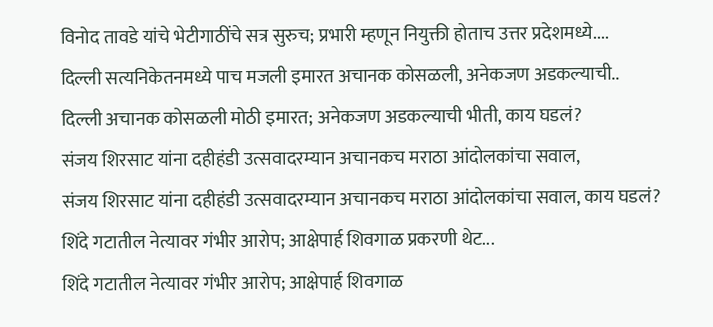विनोद तावडे यांचे भेटीगाठींचे सत्र सुरुच; प्रभारी म्हणून नियुक्ती होताच उत्तर प्रदेशमध्ये....
दिल्ली सत्यनिकेतनमध्ये पाच मजली इमारत अचानक कोसळली, अनेकजण अडकल्याची..
दिल्ली अचानक कोसळली मोठी इमारत; अनेकजण अडकल्याची भीती, काय घडलं?
संजय शिरसाट यांना दहीहंडी उत्सवादरम्यान अचानकच मराठा आंदोलकांचा सवाल,
संजय शिरसाट यांना दहीहंडी उत्सवादरम्यान अचानकच मराठा आंदोलकांचा सवाल, काय घडलं?
शिंदे गटातील नेत्यावर गंभीर आरोप; आक्षेपार्ह शिवगाळ प्रकरणी थेट...
शिंदे गटातील नेत्यावर गंभीर आरोप; आक्षेपार्ह शिवगाळ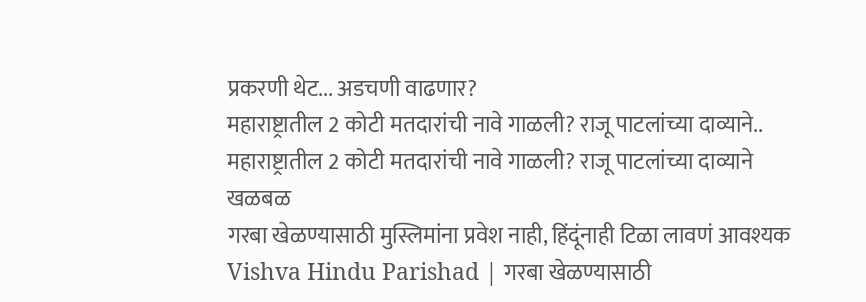प्रकरणी थेट... अडचणी वाढणार?
महाराष्ट्रातील 2 कोटी मतदारांची नावे गाळली? राजू पाटलांच्या दाव्याने..
महाराष्ट्रातील 2 कोटी मतदारांची नावे गाळली? राजू पाटलांच्या दाव्याने खळबळ
गरबा खेळण्यासाठी मुस्लिमांना प्रवेश नाही, हिंदूंनाही टिळा लावणं आवश्यक
Vishva Hindu Parishad | गरबा खेळण्यासाठी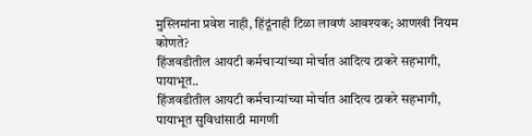मुस्लिमांना प्रवेश नाही, हिंदूंनाही टिळा लावणं आवश्यक; आणखी नियम कोणते?
हिंजवडीतील आयटी कर्मचाऱ्यांच्या मोर्चात आदित्य ठाकरे सहभागी, पायाभूत..
हिंजवडीतील आयटी कर्मचाऱ्यांच्या मोर्चात आदित्य ठाकरे सहभागी, पायाभूत सुविधांसाठी मागणी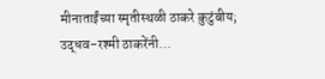मीनाताईंच्या स्मृतीस्थळी ठाकरे कुटुंबीय; उद्धव-रश्मी ठाकरेंनी...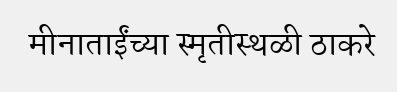मीनाताईंच्या स्मृतीस्थळी ठाकरे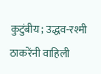कुटुंबीय; उद्धव-रश्मी ठाकरेंनी वाहिली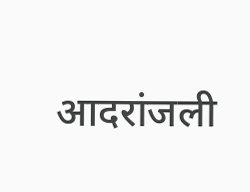आदरांजली